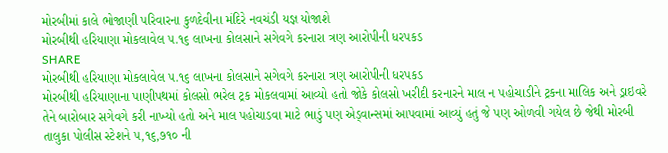મોરબીમાં કાલે ભોજાણી પરિવારના કુળદેવીના મંદિરે નવચંડી યજ્ઞ યોજાશે
મોરબીથી હરિયાણા મોકલાવેલ ૫.૧૬ લાખના કોલસાને સગેવગે કરનારા ત્રણ આરોપીની ધરપકડ
SHARE
મોરબીથી હરિયાણા મોકલાવેલ ૫.૧૬ લાખના કોલસાને સગેવગે કરનારા ત્રણ આરોપીની ધરપકડ
મોરબીથી હરિયાણાના પાણીપથમાં કોલસો ભરેલ ટ્રક મોકલવામાં આવ્યો હતો જોકે કોલસો ખરીદી કરનારને માલ ન પહોચાડીને ટ્રકના માલિક અને ડ્રાઇવરે તેને બારોબાર સગેવગે કરી નાખ્યો હતો અને માલ પહોચાડવા માટે ભાડું પણ એડ્વાન્સમાં આપવામાં આવ્યું હતું જે પણ ઓળવી ગયેલ છે જેથી મોરબી તાલુકા પોલીસ સ્ટેશને ૫,૧૬,૭૧૦ ની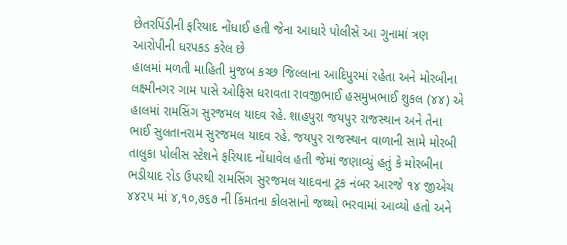છેતરપિંડીની ફરિયાદ નોંધાઈ હતી જેના આધારે પોલીસે આ ગુનામાં ત્રણ આરોપીની ધરપકડ કરેલ છે
હાલમાં મળતી માહિતી મુજબ કચ્છ જિલ્લાના આદિપુરમાં રહેતા અને મોરબીના લક્ષ્મીનગર ગામ પાસે ઓફિસ ધરાવતા રાવજીભાઈ હસમુખભાઈ શુકલ (૪૪) એ હાલમાં રામસિંગ સુરજમલ યાદવ રહે. શાહપુરા જયપુર રાજસ્થાન અને તેના ભાઈ સુલતાનરામ સુરજમલ યાદવ રહે. જયપુર રાજસ્થાન વાળાની સામે મોરબી તાલુકા પોલીસ સ્ટેશને ફરિયાદ નોંધાવેલ હતી જેમાં જણાવ્યું હતું કે મોરબીના ભડીયાદ રોડ ઉપરથી રામસિંગ સુરજમલ યાદવના ટ્રક નંબર આરજે ૧૪ જીએચ ૪૪૨૫ માં ૪,૧૦,૭૬૭ ની કિંમતના કોલસાનો જથ્થો ભરવામાં આવ્યો હતો અને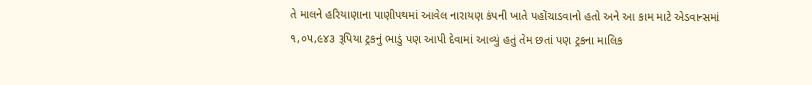તે માલને હરિયાણાના પાણીપથમાં આવેલ નારાયણ કંપની ખાતે પહોંચાડવાનો હતો અને આ કામ માટે એડવાન્સમાં ૧,૦૫,૯૪૩ રૂપિયા ટ્રકનું ભાડું પણ આપી દેવામાં આવ્યું હતું તેમ છતાં પણ ટ્રકના માલિક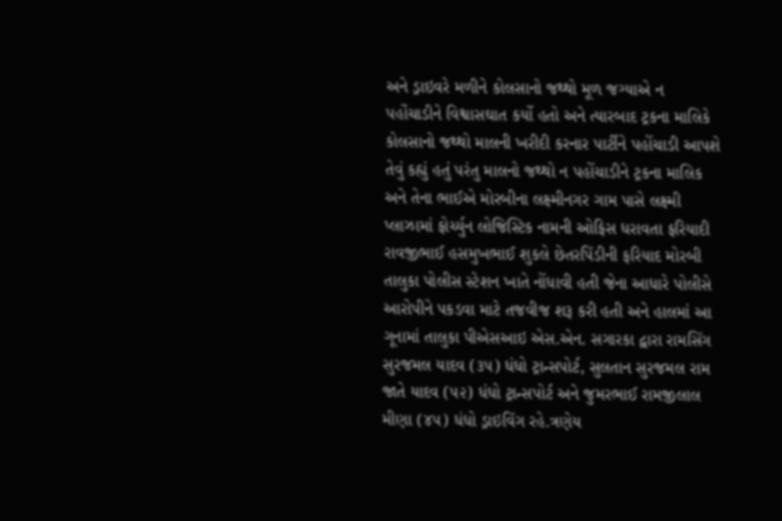અને ડ્રાઇવરે મળીને કોલસાનો જથ્થો મૂળ જગ્યાએ ન પહોંચાડીને વિશ્વાસઘાત કર્યો હતો અને ત્યારબાદ ટ્રકના માલિકે કોલસાનો જથ્થો માલની ખરીદી કરનાર પાર્ટીને પહોંચાડી આપશે તેવું કહ્યું હતું પરંતુ માલનો જથ્થો ન પહોંચાડીને ટ્રકના માલિક અને તેના ભાઈએ મોરબીના લક્ષ્મીનગર ગામ પાસે લક્ષ્મી પ્લાઝામાં ફોર્ચ્યુન લોજિસ્ટિક નામની ઓફિસ ધરાવતા ફરિયાદી રાવજીભાઈ હસમુખભાઈ શુકલે છેતરપિંડીની ફરિયાદ મોરબી તાલુકા પોલીસ સ્ટેશન ખાતે નોંધાવી હતી જેના આધારે પોલીસે આરોપીને પકડવા માટે તજવીજ શરૂ કરી હતી અને હાલમાં આ ગૂનામાં તાલુકા પીએસઆઇ એસ.એન. સગારકા દ્વારા રામસિંગ સુરજમલ યાદવ (૩૫) ધંધો ટ્રાન્સપોર્ટ, સુલતાન સુરજમલ રામ જાતે યાદવ (૫૨) ધંધો ટ્રાન્સપોર્ટ અને જુમરભાઈ રામજીલાલ મીણા (૪૫) ધંધો ડ્રાઇવિંગ રહે.ત્રણેય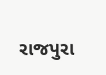રાજપુરા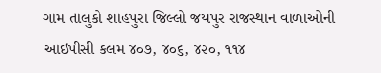ગામ તાલુકો શાહપુરા જિલ્લો જયપુર રાજસ્થાન વાળાઓની આઇપીસી કલમ ૪૦૭, ૪૦૬, ૪૨૦, ૧૧૪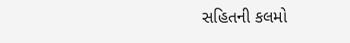સહિતની કલમો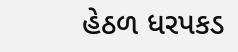હેઠળ ધરપકડ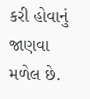કરી હોવાનું જાણવા મળેલ છે.